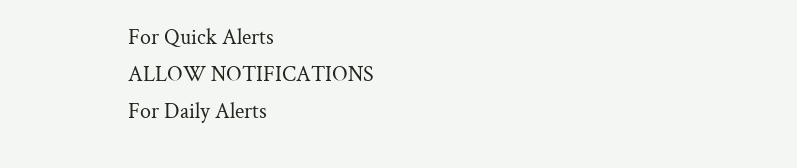For Quick Alerts
ALLOW NOTIFICATIONS
For Daily Alerts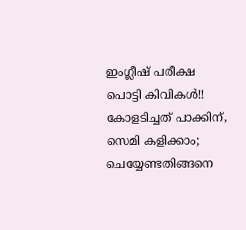ഇംഗ്ലീഷ് പരീക്ഷ പൊട്ടി കിവികള്‍!! കോളടിച്ചത് പാക്കിന്, സെമി കളിക്കാം; ചെയ്യേണ്ടതിങ്ങനെ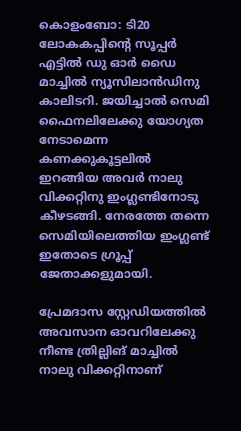കൊളംബോ: ടി20 ലോകകപ്പിന്റെ സൂപ്പര്‍ എട്ടില്‍ ഡു ഓര്‍ ഡൈ മാച്ചില്‍ ന്യൂസിലാന്‍ഡിനു കാലിടറി. ജയിച്ചാല്‍ സെമി ഫൈനലിലേക്കു യോഗ്യത നേടാമെന്ന കണക്കുകൂട്ടലില്‍ ഇറങ്ങിയ അവര്‍ നാലു വിക്കറ്റിനു ഇംഗ്ലണ്ടിനോടു കീഴടങ്ങി. നേരത്തേ തന്നെ സെമിയിലെത്തിയ ഇംഗ്ലണ്ട് ഇതോടെ ഗ്രൂപ്പ് ജേതാക്കളുമായി.

പ്രേമദാസ സ്റ്റേഡിയത്തില്‍ അവസാന ഓവറിലേക്കു നീണ്ട ത്രില്ലിങ് മാച്ചില്‍ നാലു വിക്കറ്റിനാണ്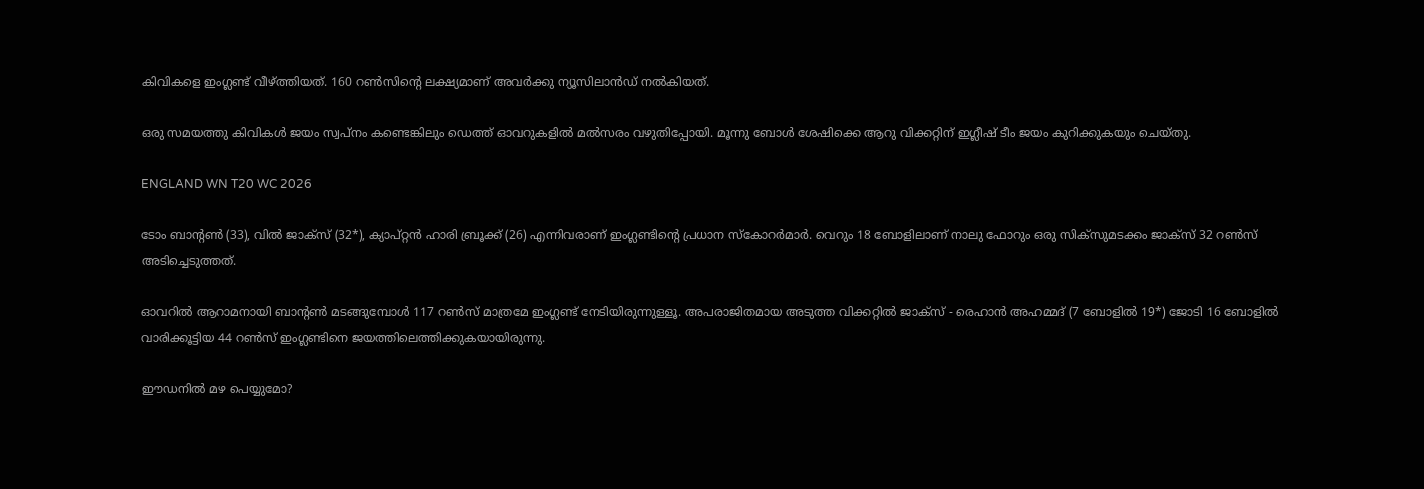കിവികളെ ഇംഗ്ലണ്ട് വീഴ്ത്തിയത്. 160 റണ്‍സിന്റെ ലക്ഷ്യമാണ് അവര്‍ക്കു ന്യൂസിലാന്‍ഡ് നല്‍കിയത്.

ഒരു സമയത്തു കിവികള്‍ ജയം സ്വപ്‌നം കണ്ടെങ്കിലും ഡെത്ത് ഓവറുകളില്‍ മല്‍സരം വഴുതിപ്പോയി. മൂന്നു ബോള്‍ ശേഷിക്കെ ആറു വിക്കറ്റിന് ഇഗ്ലീഷ് ടീം ജയം കുറിക്കുകയും ചെയ്തു.

ENGLAND WN T20 WC 2026

ടോം ബാന്റണ്‍ (33), വില്‍ ജാക്‌സ് (32*), ക്യാപ്റ്റന്‍ ഹാരി ബ്രൂക്ക് (26) എന്നിവരാണ് ഇംഗ്ലണ്ടിന്റെ പ്രധാന സ്‌കോറര്‍മാര്‍. വെറും 18 ബോളിലാണ് നാലു ഫോറും ഒരു സിക്‌സുമടക്കം ജാക്‌സ് 32 റണ്‍സ് അടിച്ചെടുത്തത്.

ഓവറില്‍ ആറാമനായി ബാന്റണ്‍ മടങ്ങുമ്പോള്‍ 117 റണ്‍സ് മാത്രമേ ഇംഗ്ലണ്ട് നേടിയിരുന്നുള്ളൂ. അപരാജിതമായ അടുത്ത വിക്കറ്റില്‍ ജാക്‌സ് - രെഹാന്‍ അഹമ്മദ് (7 ബോളില്‍ 19*) ജോടി 16 ബോളില്‍ വാരിക്കൂട്ടിയ 44 റണ്‍സ് ഇംഗ്ലണ്ടിനെ ജയത്തിലെത്തിക്കുകയായിരുന്നു.

ഈഡനില്‍ മഴ പെയ്യുമോ?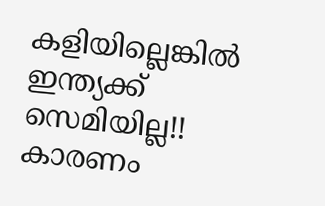കളിയില്ലെങ്കില്‍ ഇന്ത്യക്ക് സെമിയില്ല!! കാരണം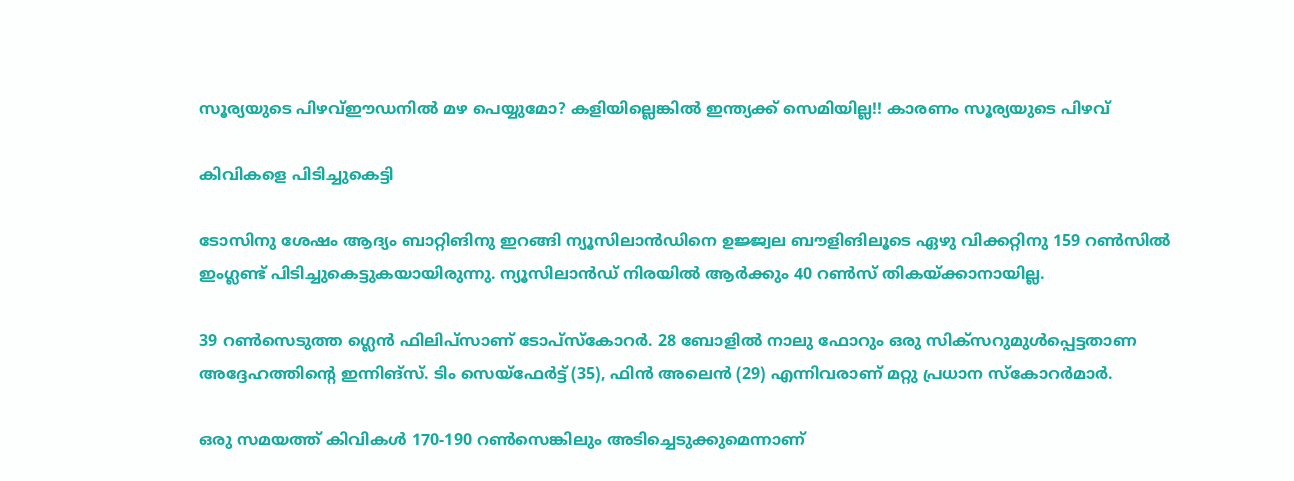സൂര്യയുടെ പിഴവ്ഈഡനില്‍ മഴ പെയ്യുമോ? കളിയില്ലെങ്കില്‍ ഇന്ത്യക്ക് സെമിയില്ല!! കാരണം സൂര്യയുടെ പിഴവ്

കിവികളെ പിടിച്ചുകെട്ടി

ടോസിനു ശേഷം ആദ്യം ബാറ്റിങിനു ഇറങ്ങി ന്യൂസിലാന്‍ഡിനെ ഉജ്ജ്വല ബൗളിങിലൂടെ ഏഴു വിക്കറ്റിനു 159 റണ്‍സില്‍ ഇംഗ്ലണ്ട് പിടിച്ചുകെട്ടുകയായിരുന്നു. ന്യൂസിലാന്‍ഡ് നിരയില്‍ ആര്‍ക്കും 40 റണ്‍സ് തികയ്ക്കാനായില്ല.

39 റണ്‍സെടുത്ത ഗ്ലെന്‍ ഫിലിപ്‌സാണ് ടോപ്‌സ്‌കോറര്‍. 28 ബോളില്‍ നാലു ഫോറും ഒരു സിക്‌സറുമുള്‍പ്പെട്ടതാണ അദ്ദേഹത്തിന്റെ ഇന്നിങ്‌സ്. ടിം സെയ്‌ഫേര്‍ട്ട് (35), ഫിന്‍ അലെന്‍ (29) എന്നിവരാണ് മറ്റു പ്രധാന സ്‌കോറര്‍മാര്‍.

ഒരു സമയത്ത് കിവികള്‍ 170-190 റണ്‍സെങ്കിലും അടിച്ചെടുക്കുമെന്നാണ്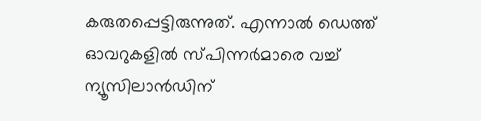കരുതപ്പെട്ടിരുന്നുത്. എന്നാല്‍ ഡെത്ത് ഓവറുകളില്‍ സ്പിന്നര്‍മാരെ വച്ച് ന്യൂസിലാന്‍ഡിന്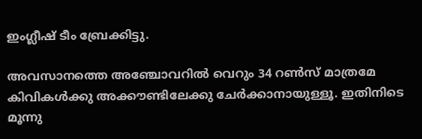ഇംഗ്ലീഷ് ടീം ബ്രേക്കിട്ടു.

അവസാനത്തെ അഞ്ചോവറില്‍ വെറും 34 റണ്‍സ് മാത്രമേ കിവികള്‍ക്കു അക്കൗണ്ടിലേക്കു ചേര്‍ക്കാനായുള്ളൂ. ഇതിനിടെ മൂന്നു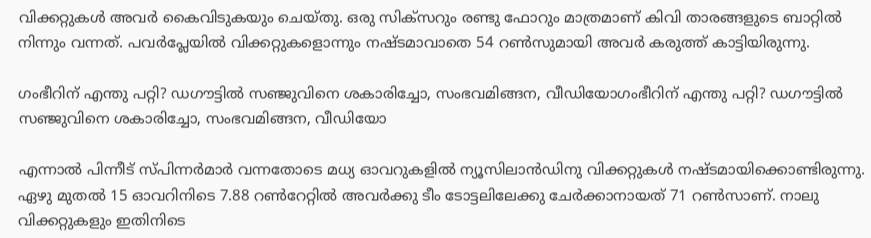വിക്കറ്റുകള്‍ അവര്‍ കൈവിടുകയും ചെയ്തു. ഒരു സിക്‌സറും രണ്ടു ഫോറും മാത്രമാണ് കിവി താരങ്ങളുടെ ബാറ്റില്‍ നിന്നും വന്നത്. പവര്‍പ്ലേയില്‍ വിക്കറ്റുകളൊന്നും നഷ്ടമാവാതെ 54 റണ്‍സുമായി അവര്‍ കരുത്ത് കാട്ടിയിരുന്നു.

ഗംഭീറിന് എന്തു പറ്റി? ഡഗൗട്ടില്‍ സഞ്ജുവിനെ ശകാരിച്ചോ, സംഭവമിങ്ങന, വീഡിയോഗംഭീറിന് എന്തു പറ്റി? ഡഗൗട്ടില്‍ സഞ്ജുവിനെ ശകാരിച്ചോ, സംഭവമിങ്ങന, വീഡിയോ

എന്നാല്‍ പിന്നീട് സ്പിന്നര്‍മാര്‍ വന്നതോടെ മധ്യ ഓവറുകളില്‍ ന്യൂസിലാന്‍ഡിനു വിക്കറ്റുകള്‍ നഷ്ടമായിക്കൊണ്ടിരുന്നു. ഏഴു മുതല്‍ 15 ഓവറിനിടെ 7.88 റണ്‍റേറ്റില്‍ അവര്‍ക്കു ടീം ടോട്ടലിലേക്കു ചേര്‍ക്കാനായത് 71 റണ്‍സാണ്. നാലു വിക്കറ്റുകളും ഇതിനിടെ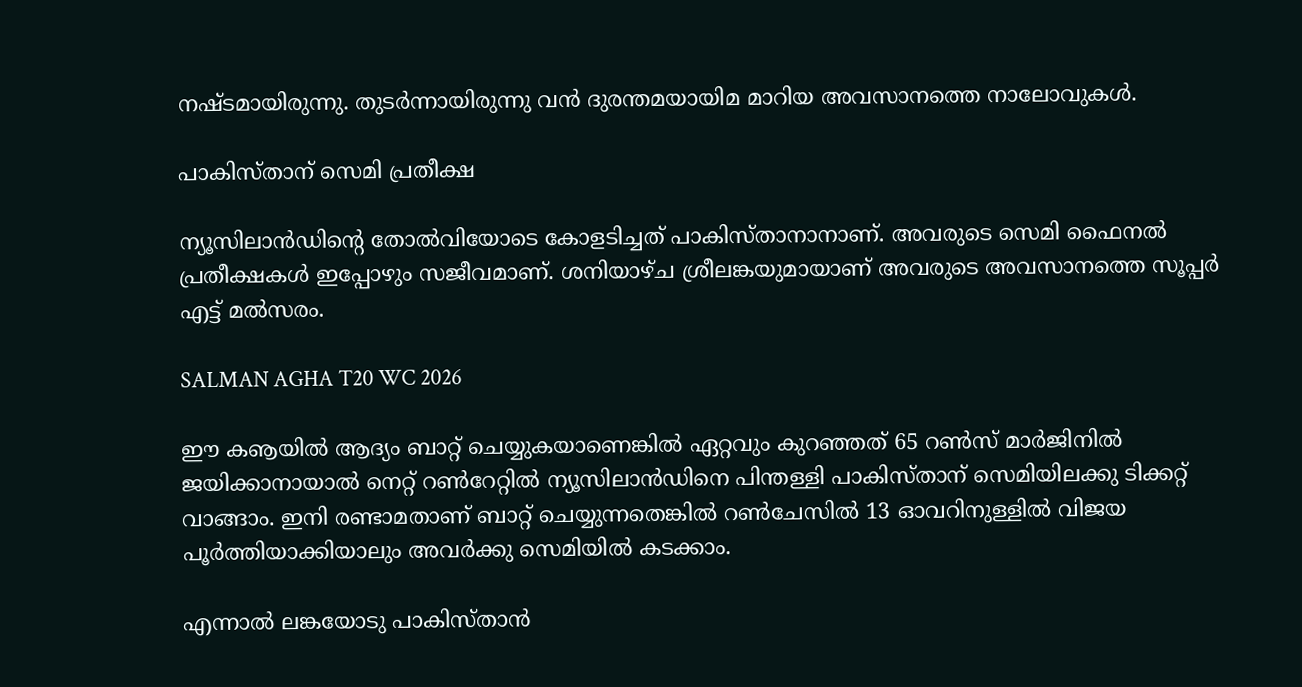നഷ്ടമായിരുന്നു. തുടര്‍ന്നായിരുന്നു വന്‍ ദുരന്തമയായിമ മാറിയ അവസാനത്തെ നാലോവുകള്‍.

പാകിസ്താന് സെമി പ്രതീക്ഷ

ന്യൂസിലാന്‍ഡിന്റെ തോല്‍വിയോടെ കോളടിച്ചത് പാകിസ്താനാനാണ്. അവരുടെ സെമി ഫൈനല്‍ പ്രതീക്ഷകള്‍ ഇപ്പോഴും സജീവമാണ്. ശനിയാഴ്ച ശ്രീലങ്കയുമായാണ് അവരുടെ അവസാനത്തെ സൂപ്പര്‍ എട്ട് മല്‍സരം.

SALMAN AGHA T20 WC 2026

ഈ കൡയില്‍ ആദ്യം ബാറ്റ് ചെയ്യുകയാണെങ്കില്‍ ഏറ്റവും കുറഞ്ഞത് 65 റണ്‍സ് മാര്‍ജിനില്‍ ജയിക്കാനായാല്‍ നെറ്റ് റണ്‍റേറ്റില്‍ ന്യൂസിലാന്‍ഡിനെ പിന്തള്ളി പാകിസ്താന് സെമിയിലക്കു ടിക്കറ്റ് വാങ്ങാം. ഇനി രണ്ടാമതാണ് ബാറ്റ് ചെയ്യുന്നതെങ്കില്‍ റണ്‍ചേസില്‍ 13 ഓവറിനുള്ളില്‍ വിജയ പൂര്‍ത്തിയാക്കിയാലും അവര്‍ക്കു സെമിയില്‍ കടക്കാം.

എന്നാല്‍ ലങ്കയോടു പാകിസ്താന്‍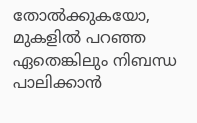തോല്‍ക്കുകയോ, മുകളില്‍ പറഞ്ഞ ഏതെങ്കിലും നിബന്ധ പാലിക്കാന്‍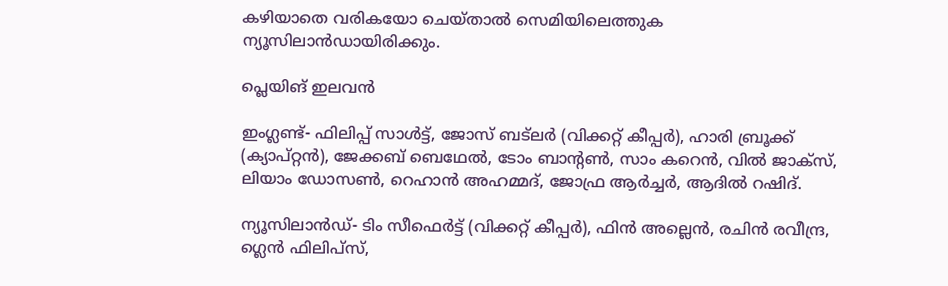കഴിയാതെ വരികയോ ചെയ്താല്‍ സെമിയിലെത്തുക ന്യൂസിലാന്‍ഡായിരിക്കും.

പ്ലെയിങ് ഇലവന്‍

ഇംഗ്ലണ്ട്- ഫിലിപ്പ് സാള്‍ട്ട്, ജോസ് ബട്ലര്‍ (വിക്കറ്റ് കീപ്പര്‍), ഹാരി ബ്രൂക്ക് (ക്യാപ്റ്റന്‍), ജേക്കബ് ബെഥേല്‍, ടോം ബാന്റണ്‍, സാം കറെന്‍, വില്‍ ജാക്സ്, ലിയാം ഡോസണ്‍, റെഹാന്‍ അഹമ്മദ്, ജോഫ്ര ആര്‍ച്ചര്‍, ആദില്‍ റഷിദ്.

ന്യൂസിലാന്‍ഡ്- ടിം സീഫെര്‍ട്ട് (വിക്കറ്റ് കീപ്പര്‍), ഫിന്‍ അല്ലെന്‍, രചിന്‍ രവീന്ദ്ര, ഗ്ലെന്‍ ഫിലിപ്‌സ്,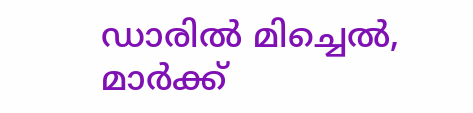ഡാരില്‍ മിച്ചെല്‍, മാര്‍ക്ക്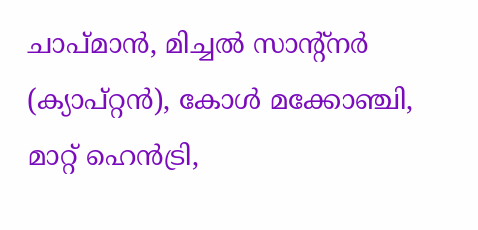ചാപ്മാന്‍, മിച്ചല്‍ സാന്റ്‌നര്‍ (ക്യാപ്റ്റന്‍), കോള്‍ മക്കോഞ്ചി, മാറ്റ് ഹെന്‍ട്രി,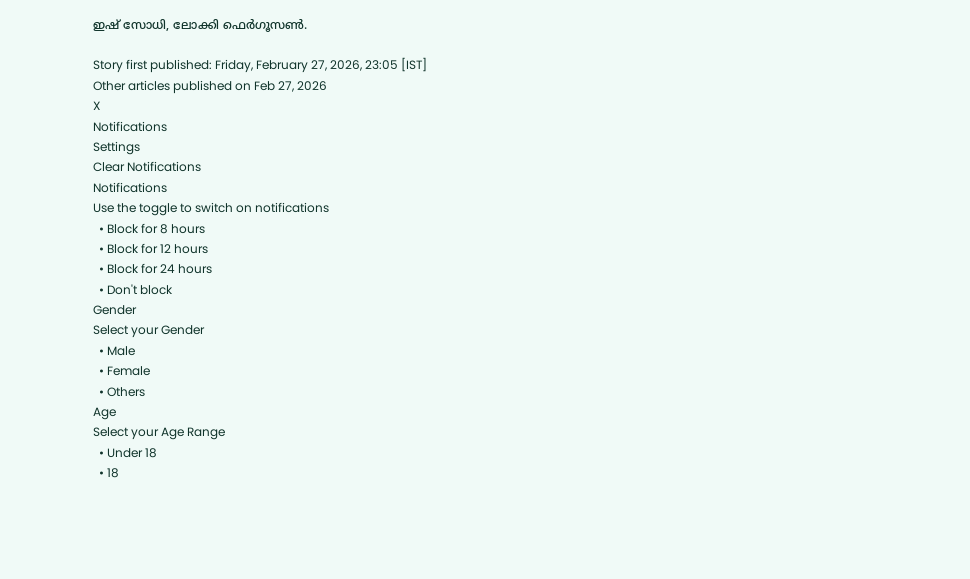ഇഷ് സോധി, ലോക്കി ഫെര്‍ഗൂസണ്‍.

Story first published: Friday, February 27, 2026, 23:05 [IST]
Other articles published on Feb 27, 2026
X
Notifications
Settings
Clear Notifications
Notifications
Use the toggle to switch on notifications
  • Block for 8 hours
  • Block for 12 hours
  • Block for 24 hours
  • Don't block
Gender
Select your Gender
  • Male
  • Female
  • Others
Age
Select your Age Range
  • Under 18
  • 18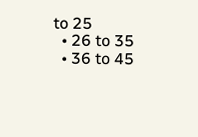to 25
  • 26 to 35
  • 36 to 45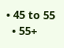• 45 to 55
  • 55+